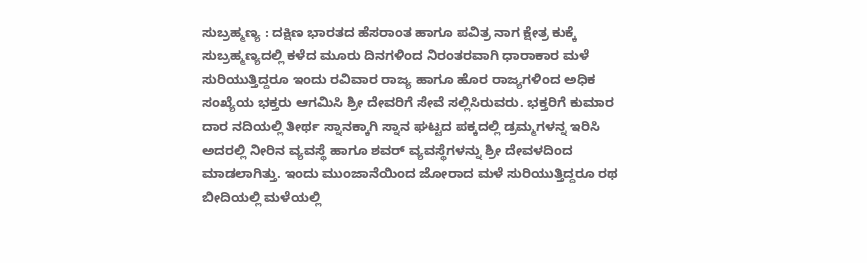ಸುಬ್ರಹ್ಮಣ್ಯ : ದಕ್ಷಿಣ ಭಾರತದ ಹೆಸರಾಂತ ಹಾಗೂ ಪವಿತ್ರ ನಾಗ ಕ್ಷೇತ್ರ ಕುಕ್ಕೆ ಸುಬ್ರಹ್ಮಣ್ಯದಲ್ಲಿ ಕಳೆದ ಮೂರು ದಿನಗಳಿಂದ ನಿರಂತರವಾಗಿ ಧಾರಾಕಾರ ಮಳೆ ಸುರಿಯುತ್ತಿದ್ದರೂ ಇಂದು ರವಿವಾರ ರಾಜ್ಯ ಹಾಗೂ ಹೊರ ರಾಜ್ಯಗಳಿಂದ ಅಧಿಕ ಸಂಖ್ಯೆಯ ಭಕ್ತರು ಆಗಮಿಸಿ ಶ್ರೀ ದೇವರಿಗೆ ಸೇವೆ ಸಲ್ಲಿಸಿರುವರು. ಭಕ್ತರಿಗೆ ಕುಮಾರ ದಾರ ನದಿಯಲ್ಲಿ ತೀರ್ಥ ಸ್ನಾನಕ್ಕಾಗಿ ಸ್ನಾನ ಘಟ್ಟದ ಪಕ್ಕದಲ್ಲಿ ಡ್ರಮ್ಮಗಳನ್ನ ಇರಿಸಿ ಅದರಲ್ಲಿ ನೀರಿನ ವ್ಯವಸ್ಥೆ ಹಾಗೂ ಶವರ್ ವ್ಯವಸ್ಥೆಗಳನ್ನು ಶ್ರೀ ದೇವಳದಿಂದ ಮಾಡಲಾಗಿತ್ತು. ಇಂದು ಮುಂಜಾನೆಯಿಂದ ಜೋರಾದ ಮಳೆ ಸುರಿಯುತ್ತಿದ್ದರೂ ರಥ ಬೀದಿಯಲ್ಲಿ ಮಳೆಯಲ್ಲಿ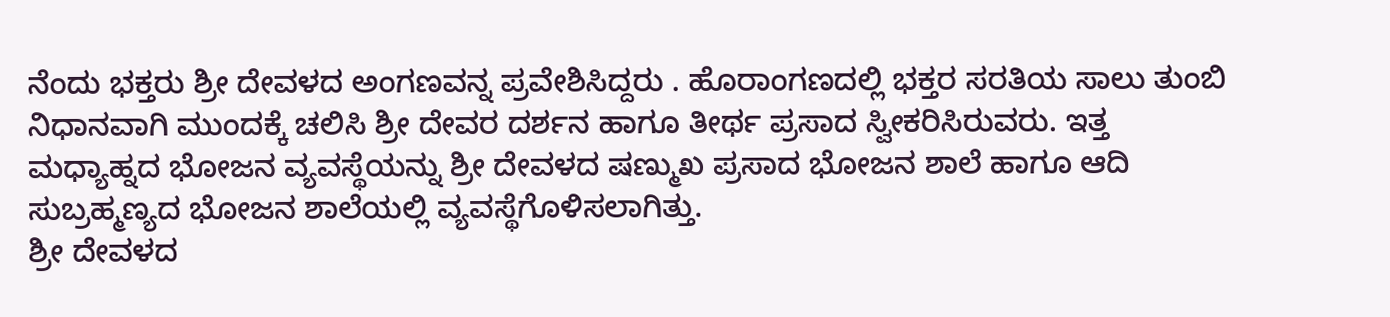ನೆಂದು ಭಕ್ತರು ಶ್ರೀ ದೇವಳದ ಅಂಗಣವನ್ನ ಪ್ರವೇಶಿಸಿದ್ದರು . ಹೊರಾಂಗಣದಲ್ಲಿ ಭಕ್ತರ ಸರತಿಯ ಸಾಲು ತುಂಬಿ ನಿಧಾನವಾಗಿ ಮುಂದಕ್ಕೆ ಚಲಿಸಿ ಶ್ರೀ ದೇವರ ದರ್ಶನ ಹಾಗೂ ತೀರ್ಥ ಪ್ರಸಾದ ಸ್ವೀಕರಿಸಿರುವರು. ಇತ್ತ ಮಧ್ಯಾಹ್ನದ ಭೋಜನ ವ್ಯವಸ್ಥೆಯನ್ನು ಶ್ರೀ ದೇವಳದ ಷಣ್ಮುಖ ಪ್ರಸಾದ ಭೋಜನ ಶಾಲೆ ಹಾಗೂ ಆದಿ ಸುಬ್ರಹ್ಮಣ್ಯದ ಭೋಜನ ಶಾಲೆಯಲ್ಲಿ ವ್ಯವಸ್ಥೆಗೊಳಿಸಲಾಗಿತ್ತು.
ಶ್ರೀ ದೇವಳದ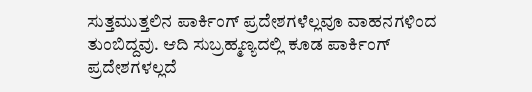ಸುತ್ತಮುತ್ತಲಿನ ಪಾರ್ಕಿಂಗ್ ಪ್ರದೇಶಗಳೆಲ್ಲವೂ ವಾಹನಗಳಿಂದ ತುಂಬಿದ್ದವು. ಆದಿ ಸುಬ್ರಹ್ಮಣ್ಯದಲ್ಲಿ ಕೂಡ ಪಾರ್ಕಿಂಗ್ ಪ್ರದೇಶಗಳಲ್ಲದೆ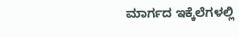ಮಾರ್ಗದ ಇಕ್ಕೆಲೆಗಳಲ್ಲಿ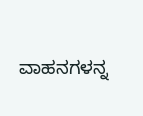ವಾಹನಗಳನ್ನ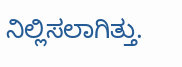ನಿಲ್ಲಿಸಲಾಗಿತ್ತು.